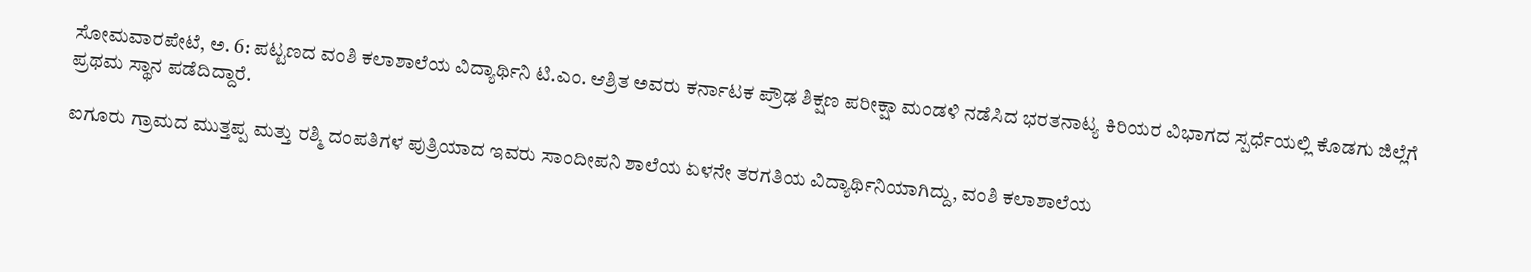ಸೋಮವಾರಪೇಟೆ, ಅ. 6: ಪಟ್ಟಣದ ವಂಶಿ ಕಲಾಶಾಲೆಯ ವಿದ್ಯಾರ್ಥಿನಿ ಟಿ.ಎಂ. ಆಶ್ರಿತ ಅವರು ಕರ್ನಾಟಕ ಪ್ರೌಢ ಶಿಕ್ಷಣ ಪರೀಕ್ಷಾ ಮಂಡಳಿ ನಡೆಸಿದ ಭರತನಾಟ್ಯ ಕಿರಿಯರ ವಿಭಾಗದ ಸ್ಪರ್ಧೆಯಲ್ಲಿ ಕೊಡಗು ಜಿಲ್ಲೆಗೆ ಪ್ರಥಮ ಸ್ಥಾನ ಪಡೆದಿದ್ದಾರೆ.

ಐಗೂರು ಗ್ರಾಮದ ಮುತ್ತಪ್ಪ ಮತ್ತು ರಶ್ಮಿ ದಂಪತಿಗಳ ಪುತ್ರಿಯಾದ ಇವರು ಸಾಂದೀಪನಿ ಶಾಲೆಯ ಏಳನೇ ತರಗತಿಯ ವಿದ್ಯಾರ್ಥಿನಿಯಾಗಿದ್ದು, ವಂಶಿ ಕಲಾಶಾಲೆಯ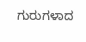ಗುರುಗಳಾದ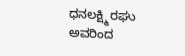ಧನಲಕ್ಷ್ಮಿ ರಘು ಅವರಿಂದ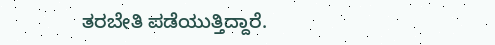ತರಬೇತಿ ಪಡೆಯುತ್ತಿದ್ದಾರೆ.